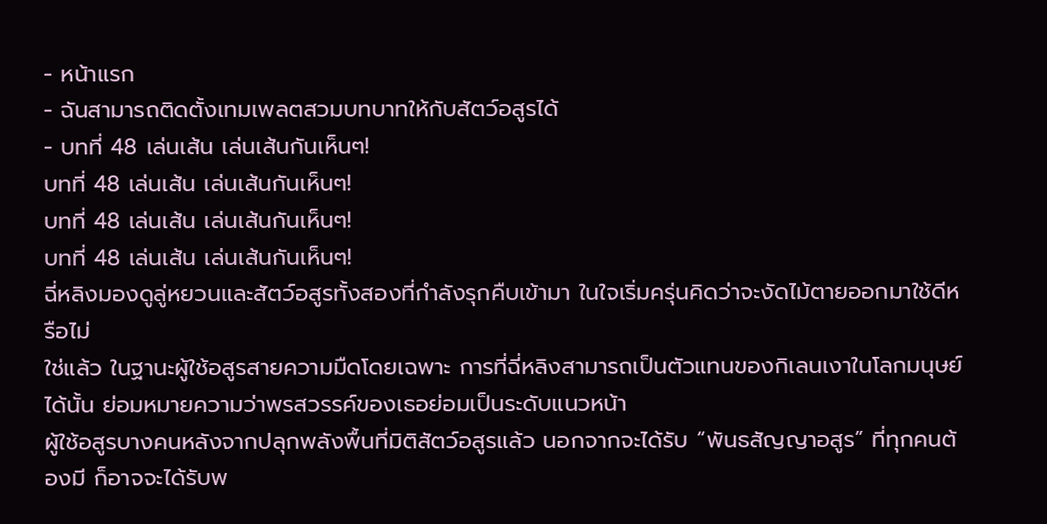- หน้าแรก
- ฉันสามารถติดตั้งเทมเพลตสวมบทบาทให้กับสัตว์อสูรได้
- บทที่ 48 เล่นเส้น เล่นเส้นกันเห็นๆ!
บทที่ 48 เล่นเส้น เล่นเส้นกันเห็นๆ!
บทที่ 48 เล่นเส้น เล่นเส้นกันเห็นๆ!
บทที่ 48 เล่นเส้น เล่นเส้นกันเห็นๆ!
ฉี่หลิงมองดูลู่หยวนและสัตว์อสูรทั้งสองที่กำลังรุกคืบเข้ามา ในใจเริ่มครุ่นคิดว่าจะงัดไม้ตายออกมาใช้ดีหรือไม่
ใช่แล้ว ในฐานะผู้ใช้อสูรสายความมืดโดยเฉพาะ การที่ฉี่หลิงสามารถเป็นตัวแทนของกิเลนเงาในโลกมนุษย์ได้นั้น ย่อมหมายความว่าพรสวรรค์ของเธอย่อมเป็นระดับแนวหน้า
ผู้ใช้อสูรบางคนหลังจากปลุกพลังพื้นที่มิติสัตว์อสูรแล้ว นอกจากจะได้รับ “พันธสัญญาอสูร” ที่ทุกคนต้องมี ก็อาจจะได้รับพ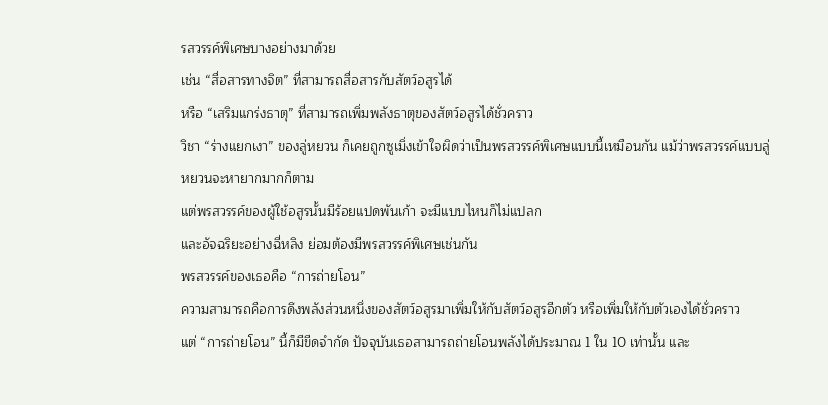รสวรรค์พิเศษบางอย่างมาด้วย
เช่น “สื่อสารทางจิต” ที่สามารถสื่อสารกับสัตว์อสูรได้
หรือ “เสริมแกร่งธาตุ” ที่สามารถเพิ่มพลังธาตุของสัตว์อสูรได้ชั่วคราว
วิชา “ร่างแยกเงา” ของลู่หยวน ก็เคยถูกซูเมิ่งเข้าใจผิดว่าเป็นพรสวรรค์พิเศษแบบนี้เหมือนกัน แม้ว่าพรสวรรค์แบบลู่หยวนจะหายากมากก็ตาม
แต่พรสวรรค์ของผู้ใช้อสูรนั้นมีร้อยแปดพันเก้า จะมีแบบไหนก็ไม่แปลก
และอัจฉริยะอย่างฉี่หลิง ย่อมต้องมีพรสวรรค์พิเศษเช่นกัน
พรสวรรค์ของเธอคือ “การถ่ายโอน”
ความสามารถคือการดึงพลังส่วนหนึ่งของสัตว์อสูรมาเพิ่มให้กับสัตว์อสูรอีกตัว หรือเพิ่มให้กับตัวเองได้ชั่วคราว
แต่ “การถ่ายโอน” นี้ก็มีขีดจำกัด ปัจจุบันเธอสามารถถ่ายโอนพลังได้ประมาณ 1 ใน 10 เท่านั้น และ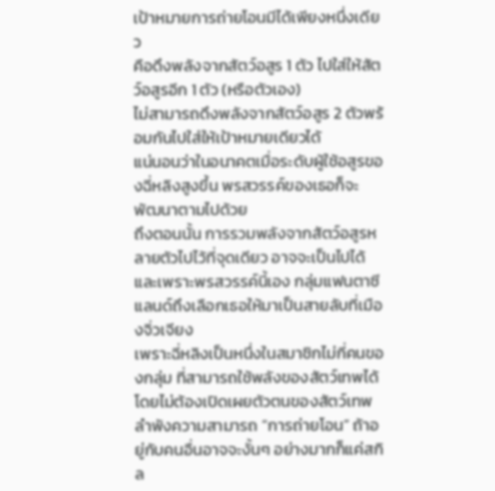เป้าหมายการถ่ายโอนมีได้เพียงหนึ่งเดียว
คือดึงพลังจากสัตว์อสูร 1 ตัว ไปใส่ให้สัตว์อสูรอีก 1 ตัว (หรือตัวเอง)
ไม่สามารถดึงพลังจากสัตว์อสูร 2 ตัวพร้อมกันไปใส่ให้เป้าหมายเดียวได้
แน่นอนว่าในอนาคตเมื่อระดับผู้ใช้อสูรของฉี่หลิงสูงขึ้น พรสวรรค์ของเธอก็จะพัฒนาตามไปด้วย
ถึงตอนนั้น การรวมพลังจากสัตว์อสูรหลายตัวไปไว้ที่จุดเดียว อาจจะเป็นไปได้
และเพราะพรสวรรค์นี้เอง กลุ่มแฟนตาซีแลนด์ถึงเลือกเธอให้มาเป็นสายลับที่เมืองจิ่วเจียง
เพราะฉี่หลิงเป็นหนึ่งในสมาชิกไม่กี่คนของกลุ่ม ที่สามารถใช้พลังของสัตว์เทพได้โดยไม่ต้องเปิดเผยตัวตนของสัตว์เทพ
ลำพังความสามารถ “การถ่ายโอน” ถ้าอยู่กับคนอื่นอาจจะงั้นๆ อย่างมากก็แค่สกิล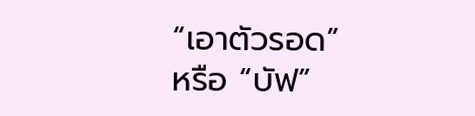“เอาตัวรอด” หรือ “บัฟ”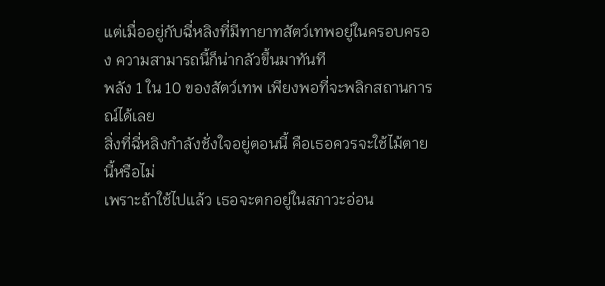แต่เมื่ออยู่กับฉี่หลิงที่มีทายาทสัตว์เทพอยู่ในครอบครอง ความสามารถนี้ก็น่ากลัวขึ้นมาทันที
พลัง 1 ใน 10 ของสัตว์เทพ เพียงพอที่จะพลิกสถานการณ์ได้เลย
สิ่งที่ฉี่หลิงกำลังชั่งใจอยู่ตอนนี้ คือเธอควรจะใช้ไม้ตายนี้หรือไม่
เพราะถ้าใช้ไปแล้ว เธอจะตกอยู่ในสภาวะอ่อน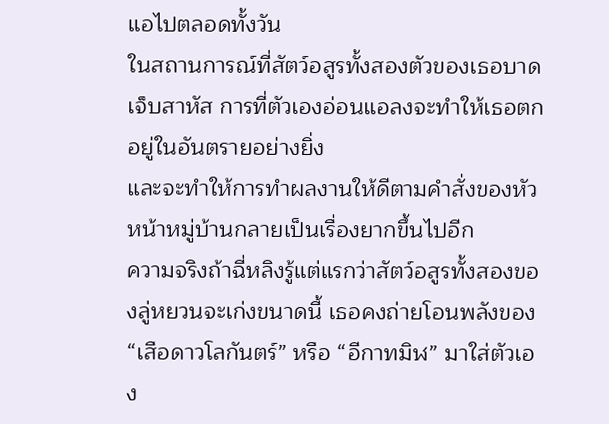แอไปตลอดทั้งวัน
ในสถานการณ์ที่สัตว์อสูรทั้งสองตัวของเธอบาดเจ็บสาหัส การที่ตัวเองอ่อนแอลงจะทำให้เธอตกอยู่ในอันตรายอย่างยิ่ง
และจะทำให้การทำผลงานให้ดีตามคำสั่งของหัวหน้าหมู่บ้านกลายเป็นเรื่องยากขึ้นไปอีก
ความจริงถ้าฉี่หลิงรู้แต่แรกว่าสัตว์อสูรทั้งสองของลู่หยวนจะเก่งขนาดนี้ เธอคงถ่ายโอนพลังของ “เสือดาวโลกันตร์” หรือ “อีกาทมิฬ” มาใส่ตัวเอง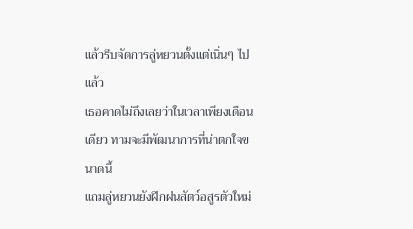แล้วรีบจัดการลู่หยวนตั้งแต่เนิ่นๆ ไปแล้ว
เธอคาดไม่ถึงเลยว่าในเวลาเพียงเดือนเดียว ทามจะมีพัฒนาการที่น่าตกใจขนาดนี้
แถมลู่หยวนยังฝึกฝนสัตว์อสูรตัวใหม่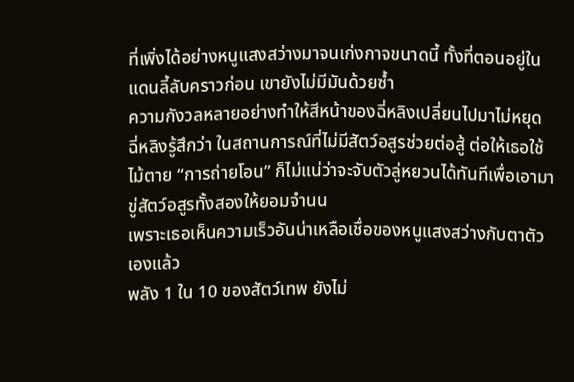ที่เพิ่งได้อย่างหนูแสงสว่างมาจนเก่งกาจขนาดนี้ ทั้งที่ตอนอยู่ในแดนลี้ลับคราวก่อน เขายังไม่มีมันด้วยซ้ำ
ความกังวลหลายอย่างทำให้สีหน้าของฉี่หลิงเปลี่ยนไปมาไม่หยุด
ฉี่หลิงรู้สึกว่า ในสถานการณ์ที่ไม่มีสัตว์อสูรช่วยต่อสู้ ต่อให้เธอใช้ไม้ตาย “การถ่ายโอน” ก็ไม่แน่ว่าจะจับตัวลู่หยวนได้ทันทีเพื่อเอามาขู่สัตว์อสูรทั้งสองให้ยอมจำนน
เพราะเธอเห็นความเร็วอันน่าเหลือเชื่อของหนูแสงสว่างกับตาตัวเองแล้ว
พลัง 1 ใน 10 ของสัตว์เทพ ยังไม่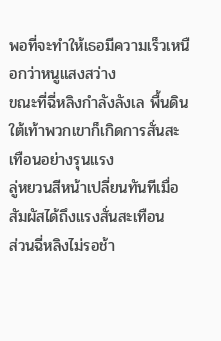พอที่จะทำให้เธอมีความเร็วเหนือกว่าหนูแสงสว่าง
ขณะที่ฉี่หลิงกำลังลังเล พื้นดินใต้เท้าพวกเขาก็เกิดการสั่นสะเทือนอย่างรุนแรง
ลู่หยวนสีหน้าเปลี่ยนทันทีเมื่อสัมผัสได้ถึงแรงสั่นสะเทือน
ส่วนฉี่หลิงไม่รอช้า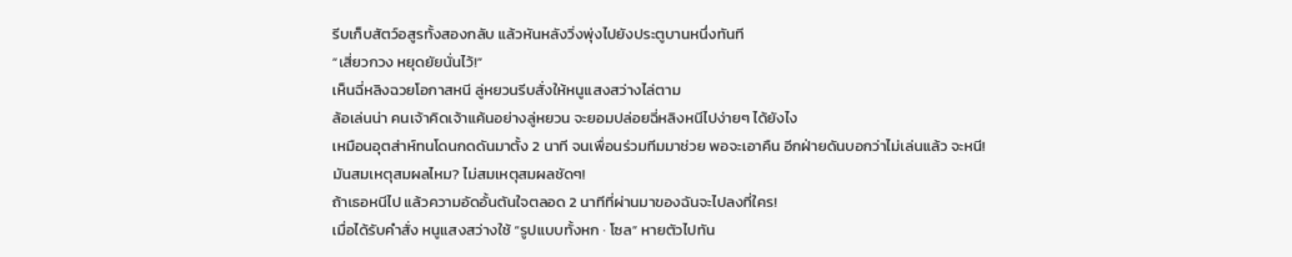รีบเก็บสัตว์อสูรทั้งสองกลับ แล้วหันหลังวิ่งพุ่งไปยังประตูบานหนึ่งทันที
“เสี่ยวกวง หยุดยัยนั่นไว้!”
เห็นฉี่หลิงฉวยโอกาสหนี ลู่หยวนรีบสั่งให้หนูแสงสว่างไล่ตาม
ล้อเล่นน่า คนเจ้าคิดเจ้าแค้นอย่างลู่หยวน จะยอมปล่อยฉี่หลิงหนีไปง่ายๆ ได้ยังไง
เหมือนอุตส่าห์ทนโดนกดดันมาตั้ง 2 นาที จนเพื่อนร่วมทีมมาช่วย พอจะเอาคืน อีกฝ่ายดันบอกว่าไม่เล่นแล้ว จะหนี!
มันสมเหตุสมผลไหม? ไม่สมเหตุสมผลชัดๆ!
ถ้าเธอหนีไป แล้วความอัดอั้นตันใจตลอด 2 นาทีที่ผ่านมาของฉันจะไปลงที่ใคร!
เมื่อได้รับคำสั่ง หนูแสงสว่างใช้ “รูปแบบทั้งหก · โซล” หายตัวไปทัน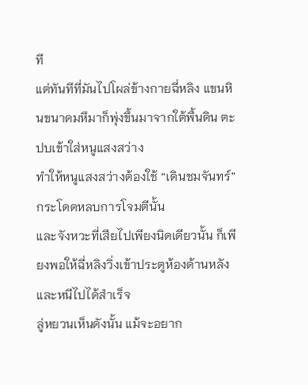ที
แต่ทันทีที่มันไปโผล่ข้างกายฉี่หลิง แขนหินขนาดมหึมาก็พุ่งขึ้นมาจากใต้พื้นดิน ตะปบเข้าใส่หนูแสงสว่าง
ทำให้หนูแสงสว่างต้องใช้ “เดินชมจันทร์” กระโดดหลบการโจมตีนั้น
และจังหวะที่เสียไปเพียงนิดเดียวนั้น ก็เพียงพอให้ฉี่หลิงวิ่งเข้าประตูห้องด้านหลังและหนีไปได้สำเร็จ
ลู่หยวนเห็นดังนั้น แม้จะอยาก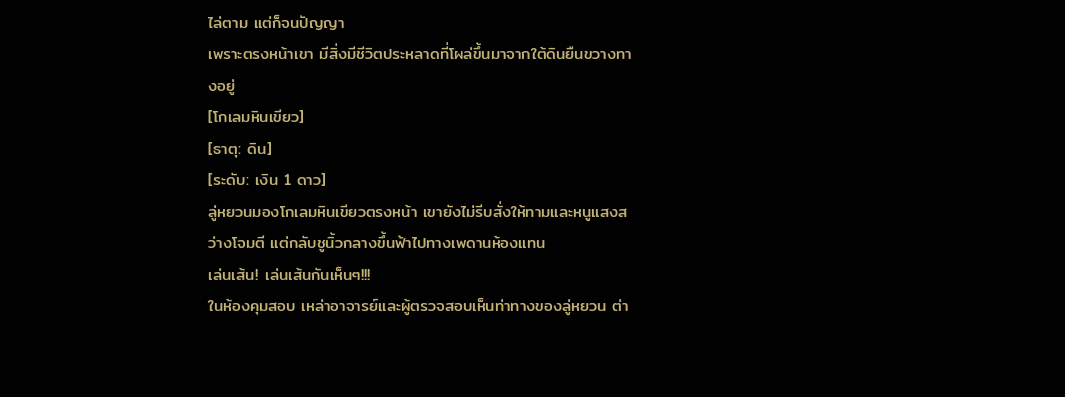ไล่ตาม แต่ก็จนปัญญา
เพราะตรงหน้าเขา มีสิ่งมีชีวิตประหลาดที่โผล่ขึ้นมาจากใต้ดินยืนขวางทางอยู่
[โกเลมหินเขียว]
[ธาตุ: ดิน]
[ระดับ: เงิน 1 ดาว]
ลู่หยวนมองโกเลมหินเขียวตรงหน้า เขายังไม่รีบสั่งให้ทามและหนูแสงสว่างโจมตี แต่กลับชูนิ้วกลางขึ้นฟ้าไปทางเพดานห้องแทน
เล่นเส้น! เล่นเส้นกันเห็นๆ!!!
ในห้องคุมสอบ เหล่าอาจารย์และผู้ตรวจสอบเห็นท่าทางของลู่หยวน ต่า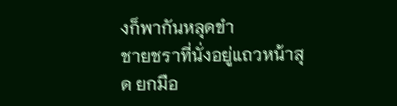งก็พากันหลุดขำ
ชายชราที่นั่งอยู่แถวหน้าสุด ยกมือ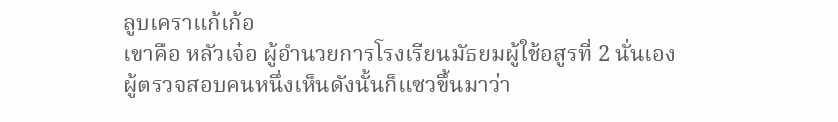ลูบเคราแก้เก้อ
เขาคือ หลัวเจ๋อ ผู้อำนวยการโรงเรียนมัธยมผู้ใช้อสูรที่ 2 นั่นเอง
ผู้ตรวจสอบคนหนึ่งเห็นดังนั้นก็แซวขึ้นมาว่า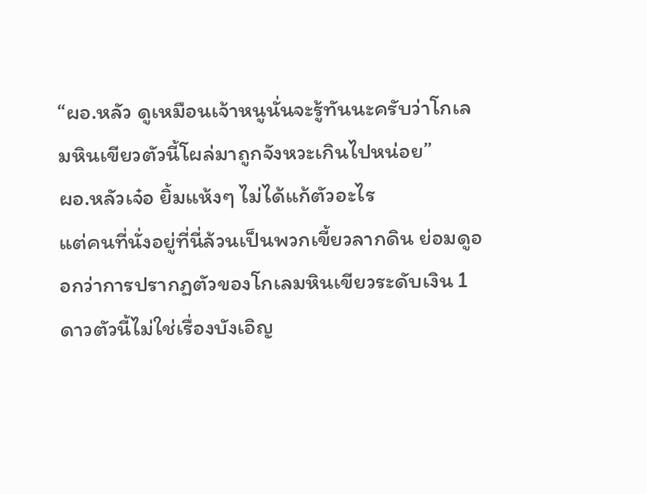“ผอ.หลัว ดูเหมือนเจ้าหนูนั่นจะรู้ทันนะครับว่าโกเลมหินเขียวตัวนี้โผล่มาถูกจังหวะเกินไปหน่อย”
ผอ.หลัวเจ๋อ ยิ้มแห้งๆ ไม่ได้แก้ตัวอะไร
แต่คนที่นั่งอยู่ที่นี่ล้วนเป็นพวกเขี้ยวลากดิน ย่อมดูออกว่าการปรากฏตัวของโกเลมหินเขียวระดับเงิน 1 ดาวตัวนี้ไม่ใช่เรื่องบังเอิญ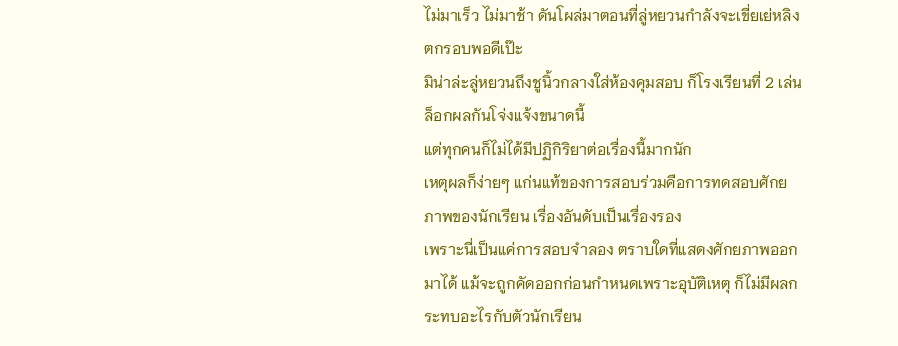ไม่มาเร็ว ไม่มาช้า ดันโผล่มาตอนที่ลู่หยวนกำลังจะเขี่ยเย่หลิงตกรอบพอดีเป๊ะ
มิน่าล่ะลู่หยวนถึงชูนิ้วกลางใส่ห้องคุมสอบ ก็โรงเรียนที่ 2 เล่นล็อกผลกันโจ่งแจ้งขนาดนี้
แต่ทุกคนก็ไม่ได้มีปฏิกิริยาต่อเรื่องนี้มากนัก
เหตุผลก็ง่ายๆ แก่นแท้ของการสอบร่วมคือการทดสอบศักยภาพของนักเรียน เรื่องอันดับเป็นเรื่องรอง
เพราะนี่เป็นแค่การสอบจำลอง ตราบใดที่แสดงศักยภาพออกมาได้ แม้จะถูกคัดออกก่อนกำหนดเพราะอุบัติเหตุ ก็ไม่มีผลกระทบอะไรกับตัวนักเรียน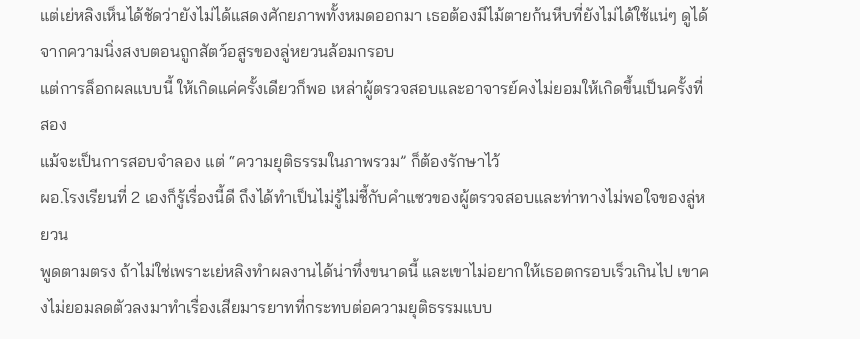แต่เย่หลิงเห็นได้ชัดว่ายังไม่ได้แสดงศักยภาพทั้งหมดออกมา เธอต้องมีไม้ตายก้นหีบที่ยังไม่ได้ใช้แน่ๆ ดูได้จากความนิ่งสงบตอนถูกสัตว์อสูรของลู่หยวนล้อมกรอบ
แต่การล็อกผลแบบนี้ ให้เกิดแค่ครั้งเดียวก็พอ เหล่าผู้ตรวจสอบและอาจารย์คงไม่ยอมให้เกิดขึ้นเป็นครั้งที่สอง
แม้จะเป็นการสอบจำลอง แต่ “ความยุติธรรมในภาพรวม” ก็ต้องรักษาไว้
ผอ.โรงเรียนที่ 2 เองก็รู้เรื่องนี้ดี ถึงได้ทำเป็นไม่รู้ไม่ชี้กับคำแซวของผู้ตรวจสอบและท่าทางไม่พอใจของลู่หยวน
พูดตามตรง ถ้าไม่ใช่เพราะเย่หลิงทำผลงานได้น่าทึ่งขนาดนี้ และเขาไม่อยากให้เธอตกรอบเร็วเกินไป เขาคงไม่ยอมลดตัวลงมาทำเรื่องเสียมารยาทที่กระทบต่อความยุติธรรมแบบ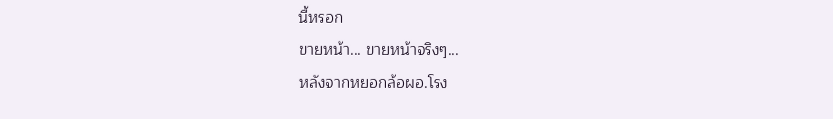นี้หรอก
ขายหน้า... ขายหน้าจริงๆ...
หลังจากหยอกล้อผอ.โรง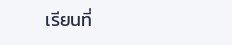เรียนที่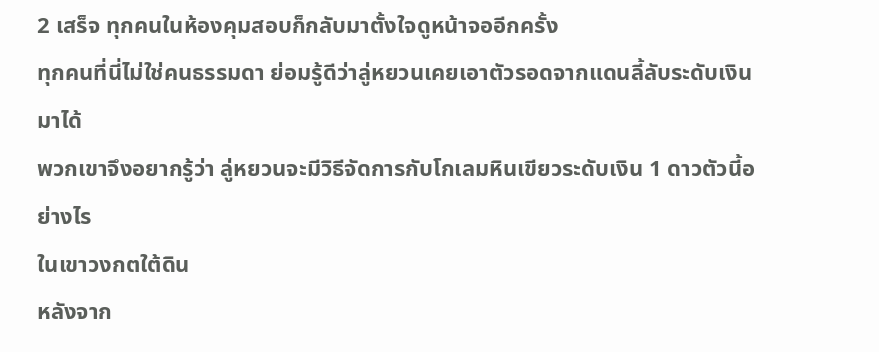2 เสร็จ ทุกคนในห้องคุมสอบก็กลับมาตั้งใจดูหน้าจออีกครั้ง
ทุกคนที่นี่ไม่ใช่คนธรรมดา ย่อมรู้ดีว่าลู่หยวนเคยเอาตัวรอดจากแดนลี้ลับระดับเงินมาได้
พวกเขาจึงอยากรู้ว่า ลู่หยวนจะมีวิธีจัดการกับโกเลมหินเขียวระดับเงิน 1 ดาวตัวนี้อย่างไร
ในเขาวงกตใต้ดิน
หลังจาก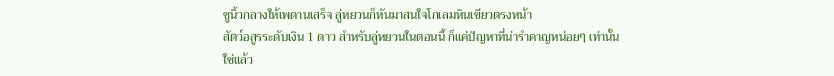ชูนิ้วกลางให้เพดานเสร็จ ลู่หยวนก็หันมาสนใจโกเลมหินเขียวตรงหน้า
สัตว์อสูรระดับเงิน 1 ดาว สำหรับลู่หยวนในตอนนี้ ก็แค่ปัญหาที่น่ารำคาญหน่อยๆ เท่านั้น
ใช่แล้ว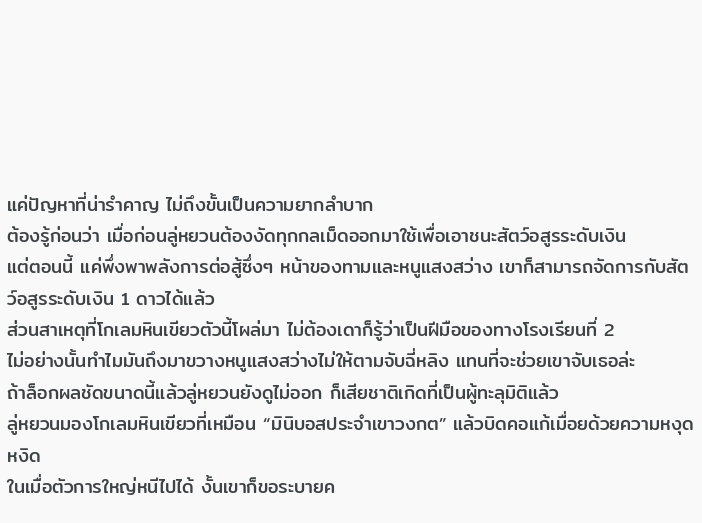แค่ปัญหาที่น่ารำคาญ ไม่ถึงขั้นเป็นความยากลำบาก
ต้องรู้ก่อนว่า เมื่อก่อนลู่หยวนต้องงัดทุกกลเม็ดออกมาใช้เพื่อเอาชนะสัตว์อสูรระดับเงิน
แต่ตอนนี้ แค่พึ่งพาพลังการต่อสู้ซึ่งๆ หน้าของทามและหนูแสงสว่าง เขาก็สามารถจัดการกับสัตว์อสูรระดับเงิน 1 ดาวได้แล้ว
ส่วนสาเหตุที่โกเลมหินเขียวตัวนี้โผล่มา ไม่ต้องเดาก็รู้ว่าเป็นฝีมือของทางโรงเรียนที่ 2
ไม่อย่างนั้นทำไมมันถึงมาขวางหนูแสงสว่างไม่ให้ตามจับฉี่หลิง แทนที่จะช่วยเขาจับเธอล่ะ
ถ้าล็อกผลชัดขนาดนี้แล้วลู่หยวนยังดูไม่ออก ก็เสียชาติเกิดที่เป็นผู้ทะลุมิติแล้ว
ลู่หยวนมองโกเลมหินเขียวที่เหมือน “มินิบอสประจำเขาวงกต” แล้วบิดคอแก้เมื่อยด้วยความหงุดหงิด
ในเมื่อตัวการใหญ่หนีไปได้ งั้นเขาก็ขอระบายค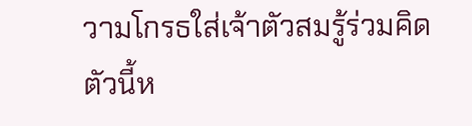วามโกรธใส่เจ้าตัวสมรู้ร่วมคิดตัวนี้ห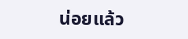น่อยแล้ว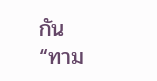กัน
“ทาม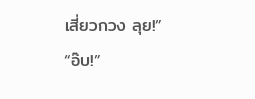เสี่ยวกวง ลุย!”
“อ๊บ!”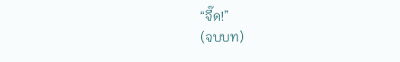“จี๊ด!”
(จบบท)